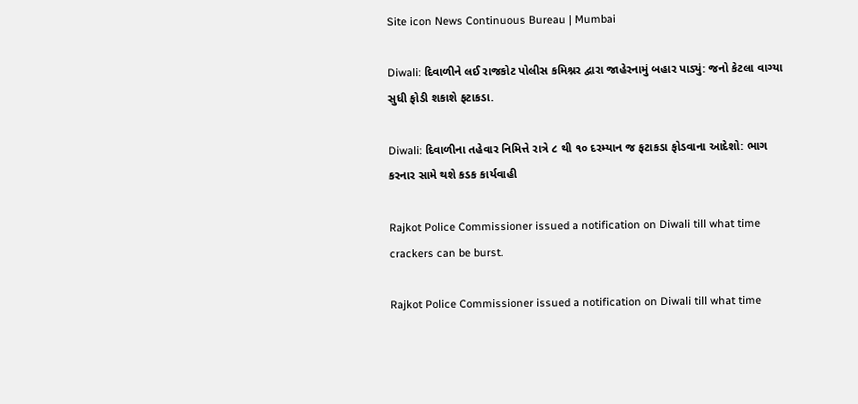Site icon News Continuous Bureau | Mumbai

Diwali: દિવાળીને લઈ રાજકોટ પોલીસ કમિશ્નર દ્વારા જાહેરનામું બહાર પાડ્યું: જનો કેટલા વાગ્યા સુધી ફોડી શકાશે ફટાકડા.

Diwali: દિવાળીના તહેવાર નિમિત્તે રાત્રે ૮ થી ૧૦ દરમ્યાન જ ફટાકડા ફોડવાના આદેશો: ભાગ કરનાર સામે થશે કડક કાર્યવાહી

Rajkot Police Commissioner issued a notification on Diwali till what time crackers can be burst.

Rajkot Police Commissioner issued a notification on Diwali till what time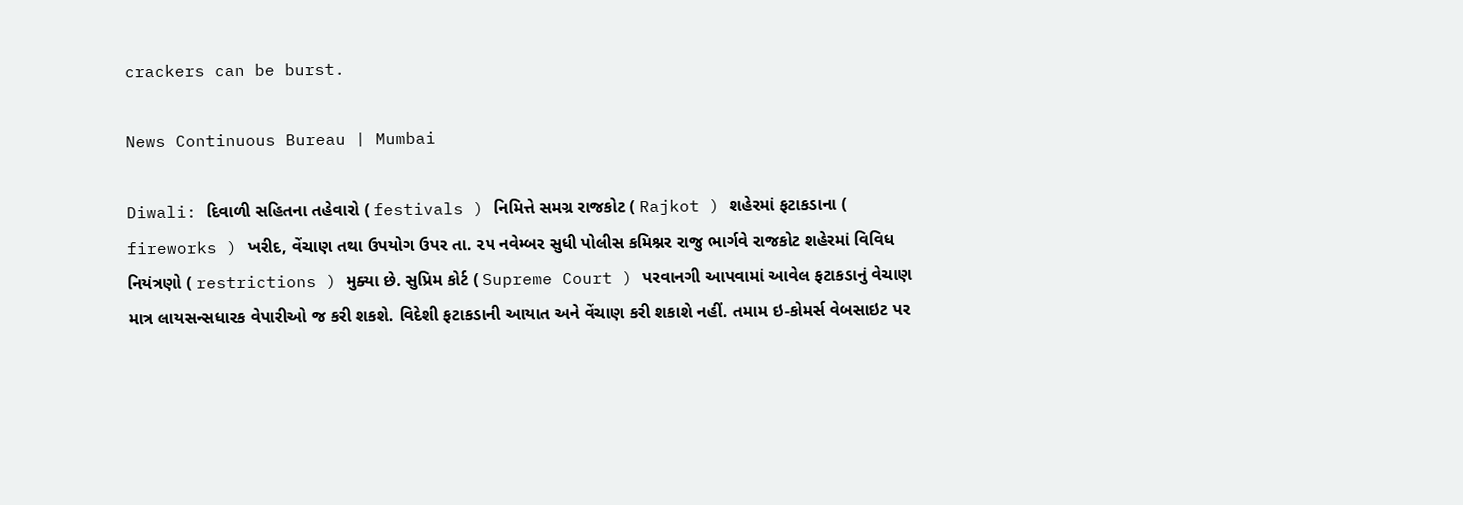crackers can be burst.

News Continuous Bureau | Mumbai

Diwali: દિવાળી સહિતના તહેવારો ( festivals ) નિમિત્તે સમગ્ર રાજકોટ ( Rajkot ) શહેરમાં ફટાકડાના ( fireworks ) ખરીદ, વેંચાણ તથા ઉપયોગ ઉપર તા. ૨૫ નવેમ્બર સુધી પોલીસ કમિશ્નર રાજુ ભાર્ગવે રાજકોટ શહેરમાં વિવિધ નિયંત્રણો ( restrictions ) મુક્યા છે. સુપ્રિમ કોર્ટ ( Supreme Court ) પરવાનગી આપવામાં આવેલ ફટાકડાનું વેચાણ માત્ર લાયસન્સધારક વેપારીઓ જ કરી શકશે. વિદેશી ફટાકડાની આયાત અને વેંચાણ કરી શકાશે નહીં. તમામ ઇ-કોમર્સ વેબસાઇટ પર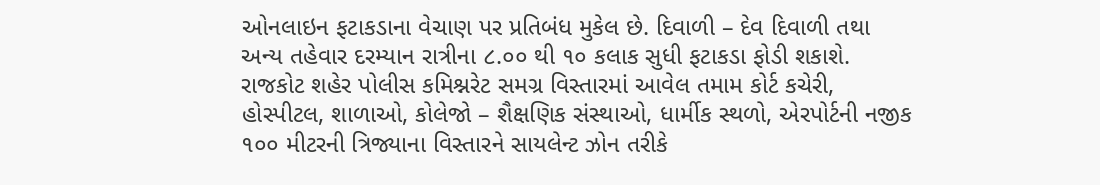ઓનલાઇન ફટાકડાના વેચાણ પર પ્રતિબંધ મુકેલ છે. દિવાળી – દેવ દિવાળી તથા અન્ય તહેવાર દરમ્યાન રાત્રીના ૮.૦૦ થી ૧૦ કલાક સુધી ફટાકડા ફોડી શકાશે. રાજકોટ શહેર પોલીસ કમિશ્નરેટ સમગ્ર વિસ્તારમાં આવેલ તમામ કોર્ટ કચેરી, હોસ્પીટલ, શાળાઓ, કોલેજો – શૈક્ષણિક સંસ્થાઓ, ધાર્મીક સ્થળો, એરપોર્ટની નજીક ૧૦૦ મીટરની ત્રિજ્યાના વિસ્તારને સાયલેન્ટ ઝોન તરીકે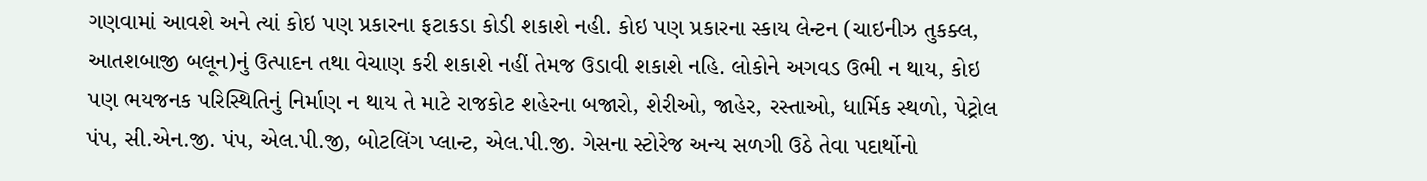ગણવામાં આવશે અને ત્યાં કોઇ પણ પ્રકારના ફટાકડા કોડી શકાશે નહી. કોઇ પણ પ્રકારના સ્કાય લેન્ટન (ચાઇનીઝ તુકક્લ, આતશબાજી બલૂન)નું ઉત્પાદન તથા વેચાણ કરી શકાશે નહીં તેમજ ઉડાવી શકાશે નહિ. લોકોને અગવડ ઉભી ન થાય, કોઇ પણ ભયજનક પરિસ્થિતિનું નિર્માણ ન થાય તે માટે રાજકોટ શહેરના બજારો, શેરીઓ, જાહેર, રસ્તાઓ, ધાર્મિક સ્થળો, પેટ્રોલ પંપ, સી.એન.જી. પંપ, એલ.પી.જી, બોટલિંગ પ્લાન્ટ, એલ.પી.જી. ગેસના સ્ટોરેજ અન્ય સળગી ઉઠે તેવા પદાર્થોનો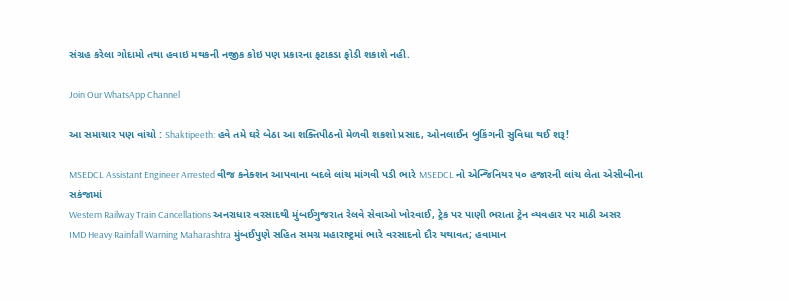સંગ્રહ કરેલા ગોદામો તથા હવાઇ મથકની નજીક કોઇ પણ પ્રકારના ફટાકડા ફોડી શકાશે નહી.

Join Our WhatsApp Channel

આ સમાચાર પણ વાંચો : Shaktipeeth: હવે તમે ઘરે બેઠા આ શક્તિપીઠનો મેળવી શકશો પ્રસાદ, ઓનલાઈન બુકિંગની સુવિધા થઈ શરૂ!

MSEDCL Assistant Engineer Arrested વીજ કનેક્શન આપવાના બદલે લાંચ માંગવી પડી ભારે MSEDCL નો એન્જિનિયર ૫૦ હજારની લાંચ લેતા એસીબીના સકંજામાં
Western Railway Train Cancellations અનરાધાર વરસાદથી મુંબઈગુજરાત રેલવે સેવાઓ ખોરવાઈ, ટ્રેક પર પાણી ભરાતા ટ્રેન વ્યવહાર પર માઠી અસર
IMD Heavy Rainfall Warning Maharashtra મુંબઈપુણે સહિત સમગ્ર મહારાષ્ટ્રમાં ભારે વરસાદનો દૌર યથાવત; હવામાન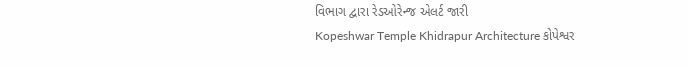વિભાગ દ્વારા રેડઓરેન્જ એલર્ટ જારી
Kopeshwar Temple Khidrapur Architecture કોપેશ્વર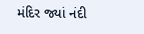મંદિર જ્યાં નંદી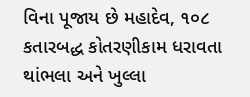વિના પૂજાય છે મહાદેવ, ૧૦૮ કતારબદ્ધ કોતરણીકામ ધરાવતા થાંભલા અને ખુલ્લા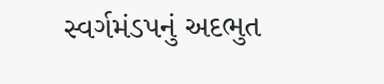સ્વર્ગમંડપનું અદભુત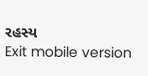રહસ્ય
Exit mobile version